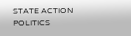STATE ACTION
POLITICS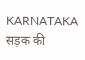KARNATAKA
सड़क की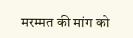मरम्मत की मांग को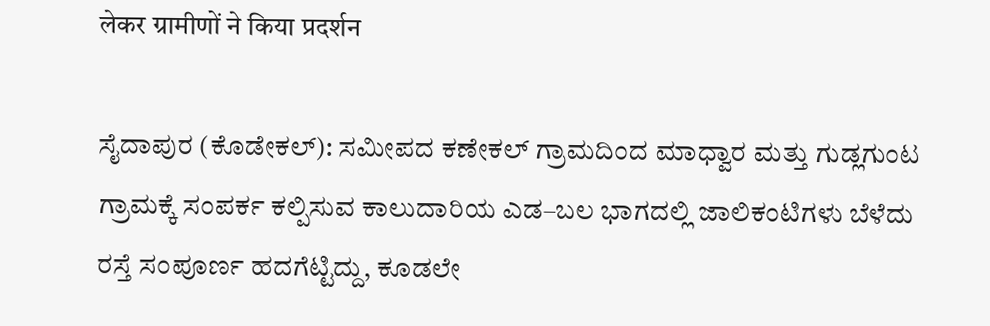लेकर ग्रामीणों ने किया प्रदर्शन

ಸೈದಾಪುರ (ಕೊಡೇಕಲ್): ಸಮೀಪದ ಕಣೇಕಲ್ ಗ್ರಾಮದಿಂದ ಮಾಧ್ವಾರ ಮತ್ತು ಗುಡ್ಲಗುಂಟ ಗ್ರಾಮಕ್ಕೆ ಸಂಪರ್ಕ ಕಲ್ಪಿಸುವ ಕಾಲುದಾರಿಯ ಎಡ–ಬಲ ಭಾಗದಲ್ಲಿ ಜಾಲಿಕಂಟಿಗಳು ಬೆಳೆದು ರಸ್ತೆ ಸಂಪೂರ್ಣ ಹದಗೆಟ್ಟಿದ್ದು, ಕೂಡಲೇ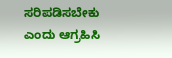ಸರಿಪಡಿಸಬೇಕು ಎಂದು ಆಗ್ರಹಿಸಿ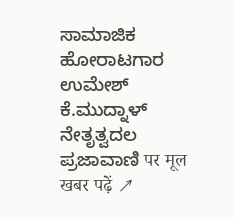ಸಾಮಾಜಿಕ ಹೋರಾಟಗಾರ ಉಮೇಶ್ ಕೆ.ಮುದ್ನಾಳ್ ನೇತೃತ್ವದಲ
ಪ್ರಜಾವಾಣಿ पर मूल खबर पढ़ें ↗